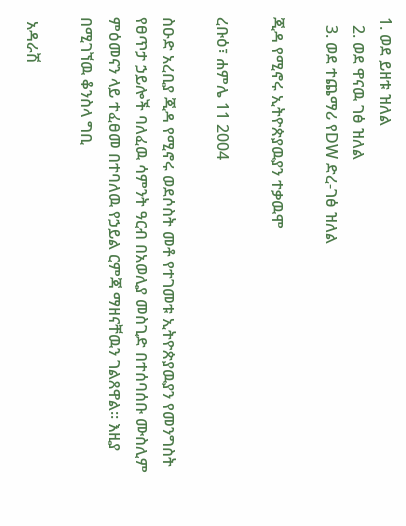1. ወደ ይዘቱ ዝለል
  2. ወደ ዋናዉ ገፅ ዝለል
  3. ወደ ተጨማሪ የDW ድረ-ገፅ ዝለል

ጂዳ የሚኖሩ ኢትዮጵያዉያን ተቃዉሞ

ረቡዕ፣ ሐምሌ 11 2004

ስዑድ አረቢያ ጂዳ የሚኖሩ ወደሶስት መቶ የተገመቱ ኢትዮጵያዉያን የመንግስት የፀጥታ ኃይሎች ባለፈዉ ሳምንት ዓርብ በአወሊያ መስጊድ በተሰባሰቡ ሙስሊም ምዕመናን ላይ ተፈፀመ በተባለዉ የኃይል ርምጃ ማዘናቸዉን ገልጸዋል። እዚያ በሚገኘዉ ቆንስላ ግቢ

 አዳራሽ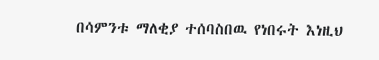በሳምንቱ ማለቂያ ተሰባስበዉ የነበሩት እነዚህ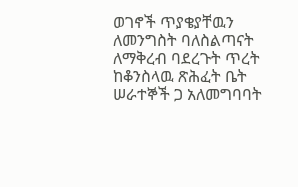ወገኖች ጥያቄያቸዉን ለመንግስት ባለስልጣናት ለማቅረብ ባደረጉት ጥረት ከቆንስላዉ ጽሕፈት ቤት ሠራተኞች ጋ አለመግባባት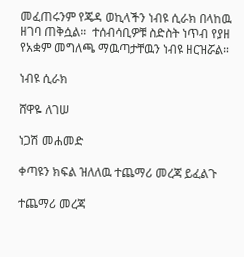መፈጠሩንም የጄዳ ወኪላችን ነብዩ ሲራክ በላከዉ ዘገባ ጠቅሷል።  ተሰብሳቢዎቹ ስድስት ነጥብ የያዘ የአቋም መግለጫ ማዉጣታቸዉን ነብዩ ዘርዝሯል።

ነብዩ ሲራክ

ሸዋዬ ለገሠ

ነጋሽ መሐመድ

ቀጣዩን ክፍል ዝለለዉ ተጨማሪ መረጃ ይፈልጉ

ተጨማሪ መረጃ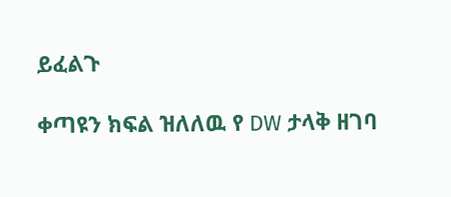ይፈልጉ

ቀጣዩን ክፍል ዝለለዉ የ DW ታላቅ ዘገባ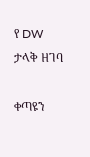የ DW ታላቅ ዘገባ

ቀጣዩን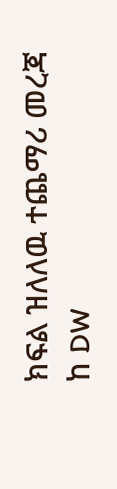ክፍል ዝለለዉ ተጨማሪ መረጃ ከ DW